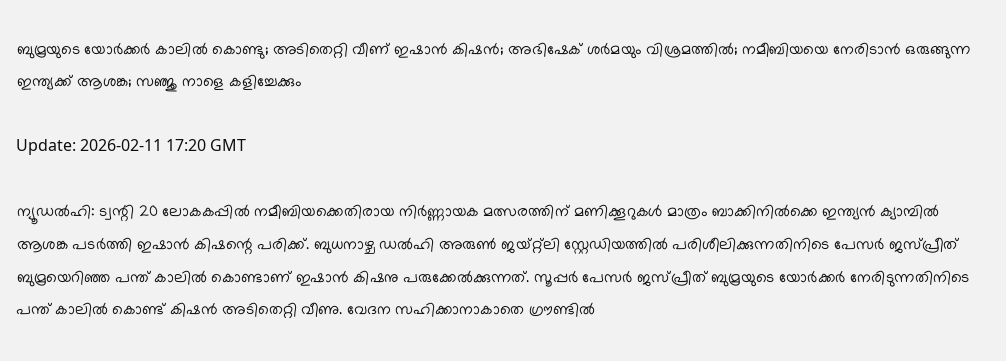ബുമ്രയുടെ യോര്‍ക്കര്‍ കാലില്‍ കൊണ്ടു; അടിതെറ്റി വീണ് ഇഷാന്‍ കിഷന്‍; അഭിഷേക് ശര്‍മയും വിശ്രമത്തില്‍; നമീബിയയെ നേരിടാന്‍ ഒരുങ്ങുന്ന ഇന്ത്യക്ക് ആശങ്ക; സഞ്ജു നാളെ കളിച്ചേക്കും

Update: 2026-02-11 17:20 GMT

ന്യൂഡല്‍ഹി: ട്വന്റി 20 ലോകകപ്പില്‍ നമീബിയക്കെതിരായ നിര്‍ണ്ണായക മത്സരത്തിന് മണിക്കൂറുകള്‍ മാത്രം ബാക്കിനില്‍ക്കെ ഇന്ത്യന്‍ ക്യാമ്പില്‍ ആശങ്ക പടര്‍ത്തി ഇഷാന്‍ കിഷന്റെ പരിക്ക്. ബുധനാഴ്ച ഡല്‍ഹി അരുണ്‍ ജയ്റ്റ്‌ലി സ്റ്റേഡിയത്തില്‍ പരിശീലിക്കുന്നതിനിടെ പേസര്‍ ജസ്പ്രീത് ബുമ്രയെറിഞ്ഞ പന്ത് കാലില്‍ കൊണ്ടാണ് ഇഷാന്‍ കിഷനു പരുക്കേല്‍ക്കുന്നത്. സൂപ്പര്‍ പേസര്‍ ജസ്പ്രീത് ബുമ്രയുടെ യോര്‍ക്കര്‍ നേരിടുന്നതിനിടെ പന്ത് കാലില്‍ കൊണ്ട് കിഷന്‍ അടിതെറ്റി വീണു. വേദന സഹിക്കാനാകാതെ ഗ്രൗണ്ടില്‍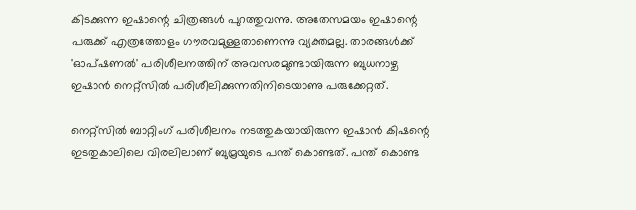കിടക്കുന്ന ഇഷാന്റെ ചിത്രങ്ങള്‍ പുറത്തുവന്നു. അതേസമയം ഇഷാന്റെ പരുക്ക് എത്രത്തോളം ഗൗരവമുള്ളതാണെന്നു വ്യക്തമല്ല. താരങ്ങള്‍ക്ക് 'ഓപ്ഷണല്‍' പരിശീലനത്തിന് അവസരമുണ്ടായിരുന്ന ബുധനാഴ്ച ഇഷാന്‍ നെറ്റ്‌സില്‍ പരിശീലിക്കുന്നതിനിടെയാണു പരുക്കേറ്റത്.

നെറ്റ്സില്‍ ബാറ്റിംഗ് പരിശീലനം നടത്തുകയായിരുന്ന ഇഷാന്‍ കിഷന്റെ ഇടതുകാലിലെ വിരലിലാണ് ബുമ്രയുടെ പന്ത് കൊണ്ടത്. പന്ത് കൊണ്ട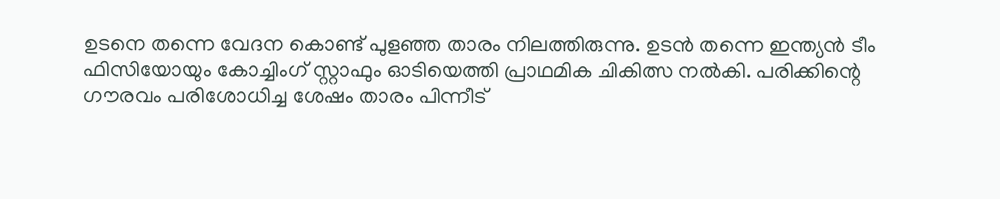ഉടനെ തന്നെ വേദന കൊണ്ട് പുളഞ്ഞ താരം നിലത്തിരുന്നു. ഉടന്‍ തന്നെ ഇന്ത്യന്‍ ടീം ഫിസിയോയും കോച്ചിംഗ് സ്റ്റാഫും ഓടിയെത്തി പ്രാഥമിക ചികിത്സ നല്‍കി. പരിക്കിന്റെ ഗൗരവം പരിശോധിച്ച ശേഷം താരം പിന്നീട്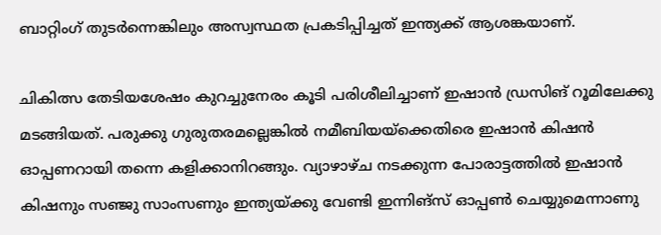ബാറ്റിംഗ് തുടര്‍ന്നെങ്കിലും അസ്വസ്ഥത പ്രകടിപ്പിച്ചത് ഇന്ത്യക്ക് ആശങ്കയാണ്.

ചികിത്സ തേടിയശേഷം കുറച്ചുനേരം കൂടി പരിശീലിച്ചാണ് ഇഷാന്‍ ഡ്രസിങ് റൂമിലേക്കു മടങ്ങിയത്. പരുക്കു ഗുരുതരമല്ലെങ്കില്‍ നമീബിയയ്‌ക്കെതിരെ ഇഷാന്‍ കിഷന്‍ ഓപ്പണറായി തന്നെ കളിക്കാനിറങ്ങും. വ്യാഴാഴ്ച നടക്കുന്ന പോരാട്ടത്തില്‍ ഇഷാന്‍ കിഷനും സഞ്ജു സാംസണും ഇന്ത്യയ്ക്കു വേണ്ടി ഇന്നിങ്‌സ് ഓപ്പണ്‍ ചെയ്യുമെന്നാണു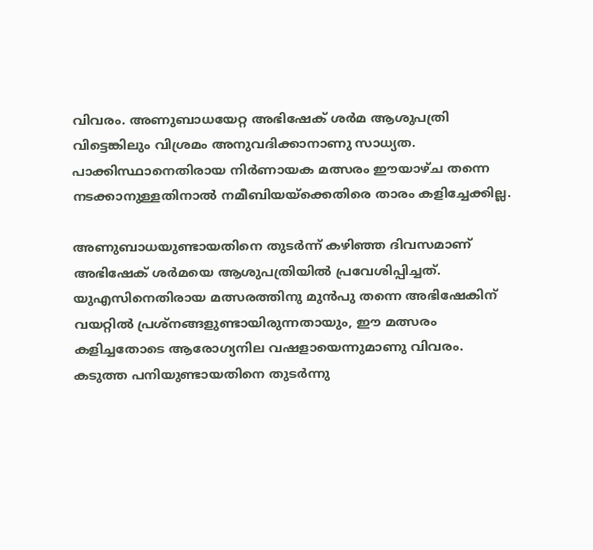വിവരം. അണുബാധയേറ്റ അഭിഷേക് ശര്‍മ ആശുപത്രി വിട്ടെങ്കിലും വിശ്രമം അനുവദിക്കാനാണു സാധ്യത. പാക്കിസ്ഥാനെതിരായ നിര്‍ണായക മത്സരം ഈയാഴ്ച തന്നെ നടക്കാനുള്ളതിനാല്‍ നമീബിയയ്‌ക്കെതിരെ താരം കളിച്ചേക്കില്ല.

അണുബാധയുണ്ടായതിനെ തുടര്‍ന്ന് കഴിഞ്ഞ ദിവസമാണ് അഭിഷേക് ശര്‍മയെ ആശുപത്രിയില്‍ പ്രവേശിപ്പിച്ചത്. യുഎസിനെതിരായ മത്സരത്തിനു മുന്‍പു തന്നെ അഭിഷേകിന് വയറ്റില്‍ പ്രശ്‌നങ്ങളുണ്ടായിരുന്നതായും, ഈ മത്സരം കളിച്ചതോടെ ആരോഗ്യനില വഷളായെന്നുമാണു വിവരം. കടുത്ത പനിയുണ്ടായതിനെ തുടര്‍ന്നു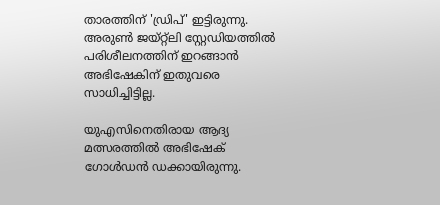താരത്തിന് 'ഡ്രിപ്' ഇട്ടിരുന്നു. അരുണ്‍ ജയ്റ്റ്‌ലി സ്റ്റേഡിയത്തില്‍ പരിശീലനത്തിന് ഇറങ്ങാന്‍ അഭിഷേകിന് ഇതുവരെ സാധിച്ചിട്ടില്ല.

യുഎസിനെതിരായ ആദ്യ മത്സരത്തില്‍ അഭിഷേക് ഗോള്‍ഡന്‍ ഡക്കായിരുന്നു.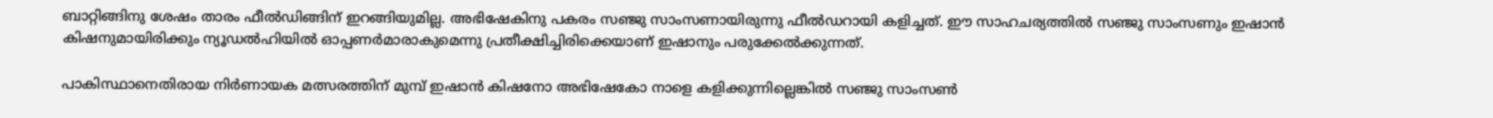ബാറ്റിങ്ങിനു ശേഷം താരം ഫീല്‍ഡിങ്ങിന് ഇറങ്ങിയുമില്ല. അഭിഷേകിനു പകരം സഞ്ജു സാംസണായിരുന്നു ഫീല്‍ഡറായി കളിച്ചത്. ഈ സാഹചര്യത്തില്‍ സഞ്ജു സാംസണും ഇഷാന്‍ കിഷനുമായിരിക്കും ന്യൂഡല്‍ഹിയില്‍ ഓപ്പണര്‍മാരാകുമെന്നു പ്രതീക്ഷിച്ചിരിക്കെയാണ് ഇഷാനും പരുക്കേല്‍ക്കുന്നത്.

പാകിസ്ഥാനെതിരായ നിര്‍ണായക മത്സരത്തിന് മുമ്പ് ഇഷാന്‍ കിഷനോ അഭിഷേകോ നാളെ കളിക്കുന്നില്ലെങ്കില്‍ സഞ്ജു സാംസണ്‍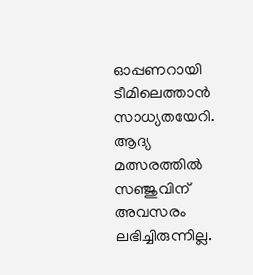ഓപ്പണറായി ടീമിലെത്താന്‍ സാധ്യതയേറി. ആദ്യ മത്സരത്തില്‍ സഞ്ജുവിന് അവസരം ലഭിച്ചിരുന്നില്ല.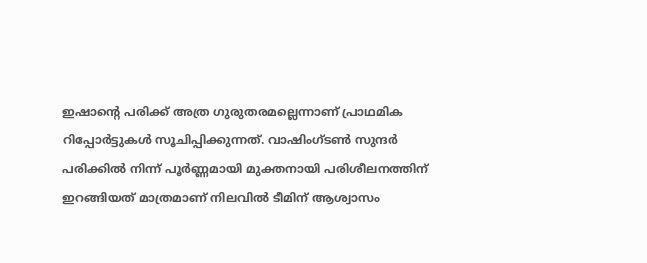ഇഷാന്റെ പരിക്ക് അത്ര ഗുരുതരമല്ലെന്നാണ് പ്രാഥമിക റിപ്പോര്‍ട്ടുകള്‍ സൂചിപ്പിക്കുന്നത്. വാഷിംഗ്ടണ്‍ സുന്ദര്‍ പരിക്കില്‍ നിന്ന് പൂര്‍ണ്ണമായി മുക്തനായി പരിശീലനത്തിന് ഇറങ്ങിയത് മാത്രമാണ് നിലവില്‍ ടീമിന് ആശ്വാസം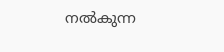നല്‍കുന്ന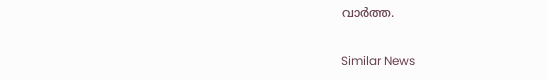വാര്‍ത്ത.

Similar News